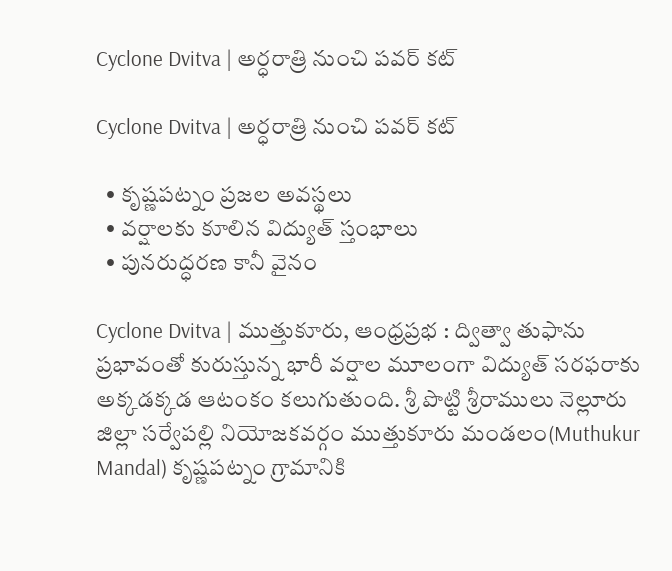Cyclone Dvitva | అర్ధరాత్రి నుంచి ప‌వ‌ర్ కట్

Cyclone Dvitva | అర్ధరాత్రి నుంచి ప‌వ‌ర్ కట్

  • కృష్ణపట్నం ప్ర‌జ‌ల అవ‌స్థ‌లు
  • వ‌ర్షాల‌కు కూలిన విద్యుత్ స్తంభాలు
  • పునరుద్ధరణ కానీ వైనం

Cyclone Dvitva | ముత్తుకూరు, ఆంధ్రప్రభ : ద్విత్వా తుఫాను ప్రభావంతో కురుస్తున్న భారీ వర్షాల మూలంగా విద్యుత్ సరఫరాకు అక్కడక్కడ ఆటంకం కలుగుతుంది. శ్రీ పొట్టి శ్రీరాములు నెల్లూరు జిల్లా సర్వేపల్లి నియోజకవర్గం ముత్తుకూరు మండలం(Muthukur Mandal) కృష్ణపట్నం గ్రామానికి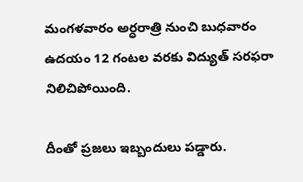మంగళవారం అర్ధరాత్రి నుంచి బుధవారం ఉదయం 12 గంటల వరకు విద్యుత్ సరఫరా నిలిచిపోయింది.

దీంతో ప్రజలు ఇబ్బందులు పడ్డారు.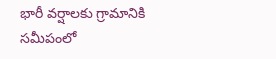భారీ వర్షాలకు గ్రామానికి సమీపంలో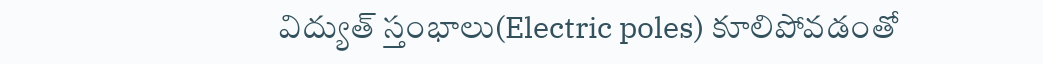విద్యుత్ స్తంభాలు(Electric poles) కూలిపోవడంతో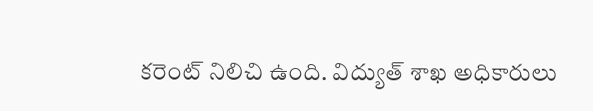క‌రెంట్ నిలిచి ఉంది. విద్యుత్ శాఖ అధికారులు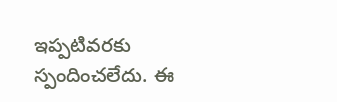ఇప్పటివరకు స్పందించ‌లేదు. ఈ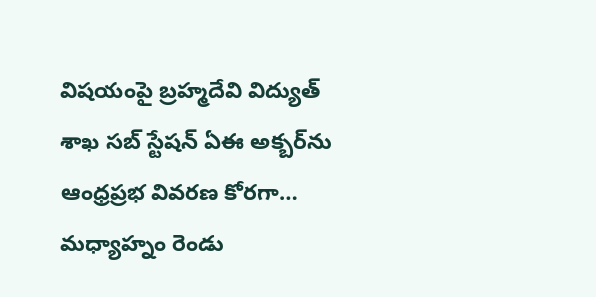విషయంపై బ్రహ్మదేవి విద్యుత్ శాఖ సబ్ స్టేషన్ ఏఈ అక్బర్‌ను ఆంధ్రప్రభ వివరణ కోర‌గా… మధ్యాహ్నం రెండు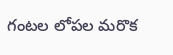గంటల లోపల మరొక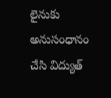లైనుకు అనుసంధానం చేసి విద్యుత్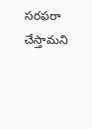సరఫరా చేస్తామ‌ని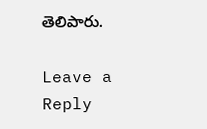తెలిపారు.

Leave a Reply